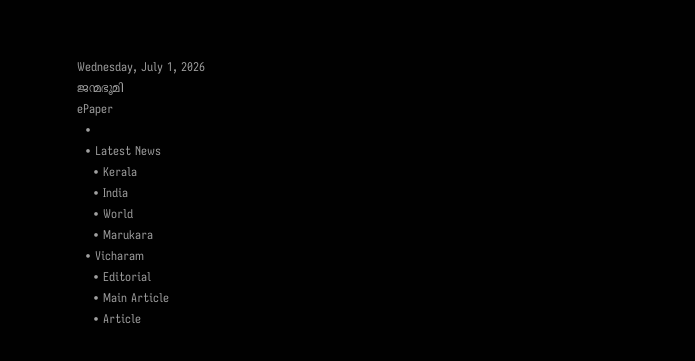Wednesday, July 1, 2026
ജന്മഭൂമി
ePaper
  •
  • Latest News
    • Kerala
    • India
    • World
    • Marukara
  • Vicharam
    • Editorial
    • Main Article
    • Article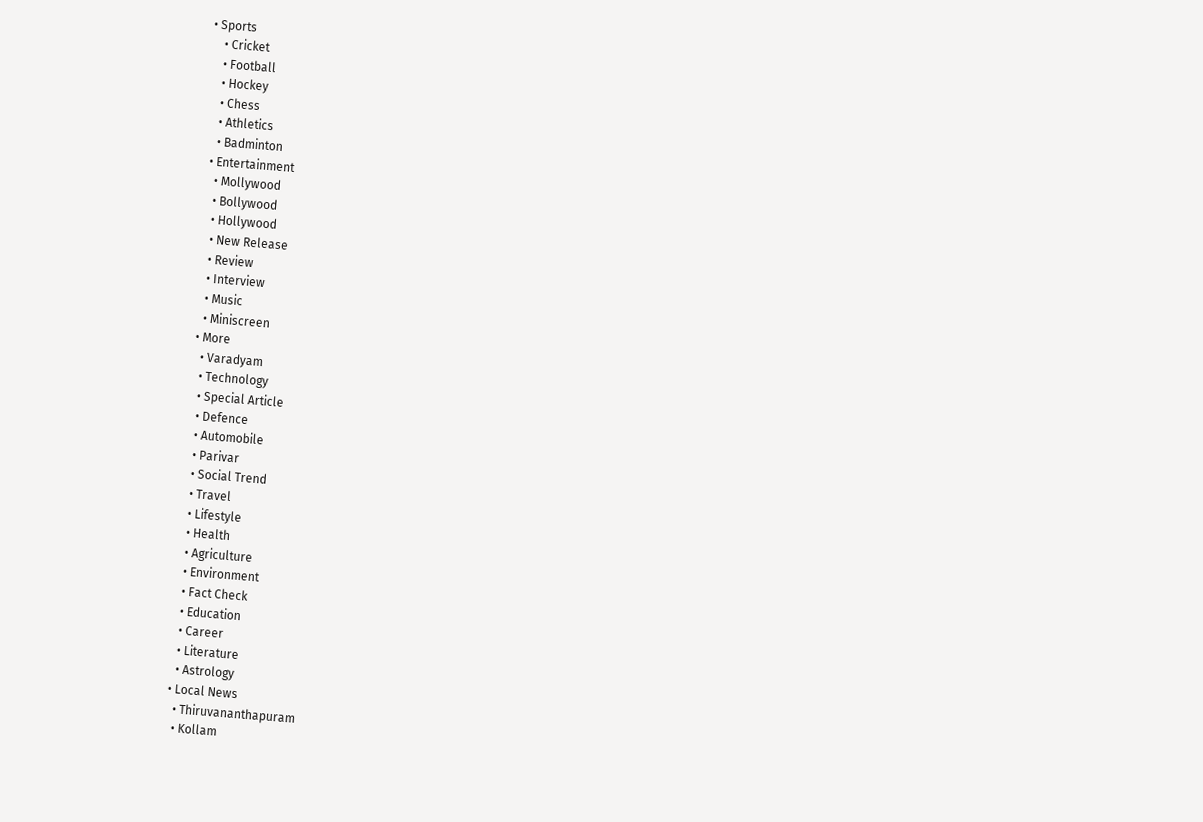• Sports
    • Cricket
    • Football
    • Hockey
    • Chess
    • Athletics
    • Badminton
  • Entertainment
    • Mollywood
    • Bollywood
    • Hollywood
    • New Release
    • Review
    • Interview
    • Music
    • Miniscreen
  • More
    • Varadyam
    • Technology
    • Special Article
    • Defence
    • Automobile
    • Parivar
    • Social Trend
    • Travel
    • Lifestyle
    • Health
    • Agriculture
    • Environment
    • Fact Check
    • Education
    • Career
    • Literature
    • Astrology
  • Local News
    • Thiruvananthapuram
    • Kollam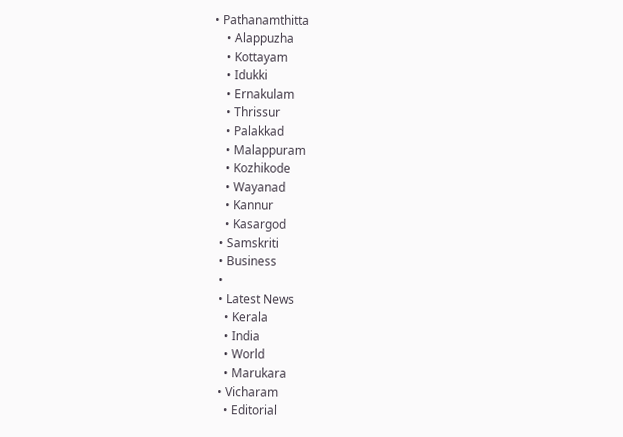• Pathanamthitta
    • Alappuzha
    • Kottayam
    • Idukki
    • Ernakulam
    • Thrissur
    • Palakkad
    • Malappuram
    • Kozhikode
    • Wayanad
    • Kannur
    • Kasargod
  • Samskriti
  • Business
  •
  • Latest News
    • Kerala
    • India
    • World
    • Marukara
  • Vicharam
    • Editorial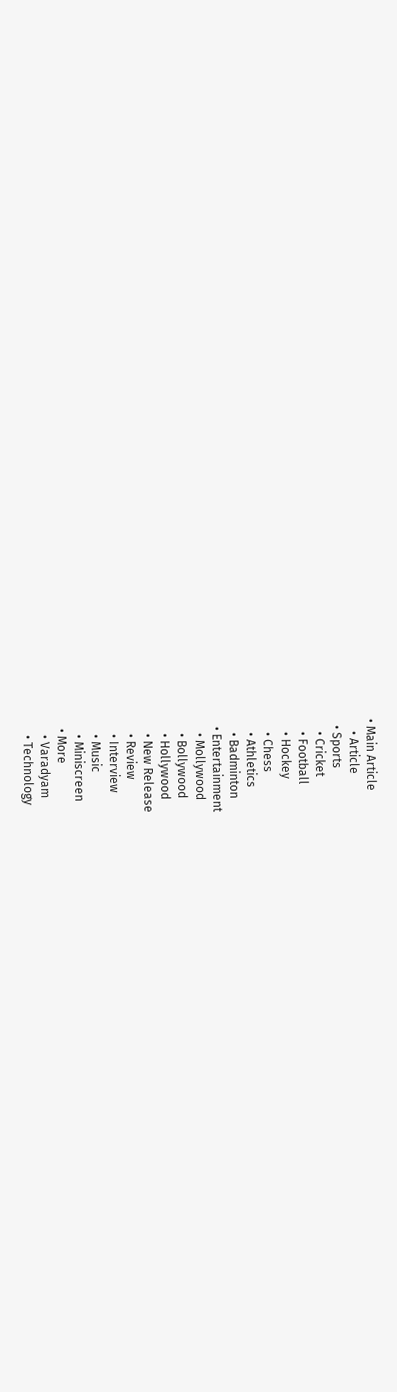• Main Article
    • Article
  • Sports
    • Cricket
    • Football
    • Hockey
    • Chess
    • Athletics
    • Badminton
  • Entertainment
    • Mollywood
    • Bollywood
    • Hollywood
    • New Release
    • Review
    • Interview
    • Music
    • Miniscreen
  • More
    • Varadyam
    • Technology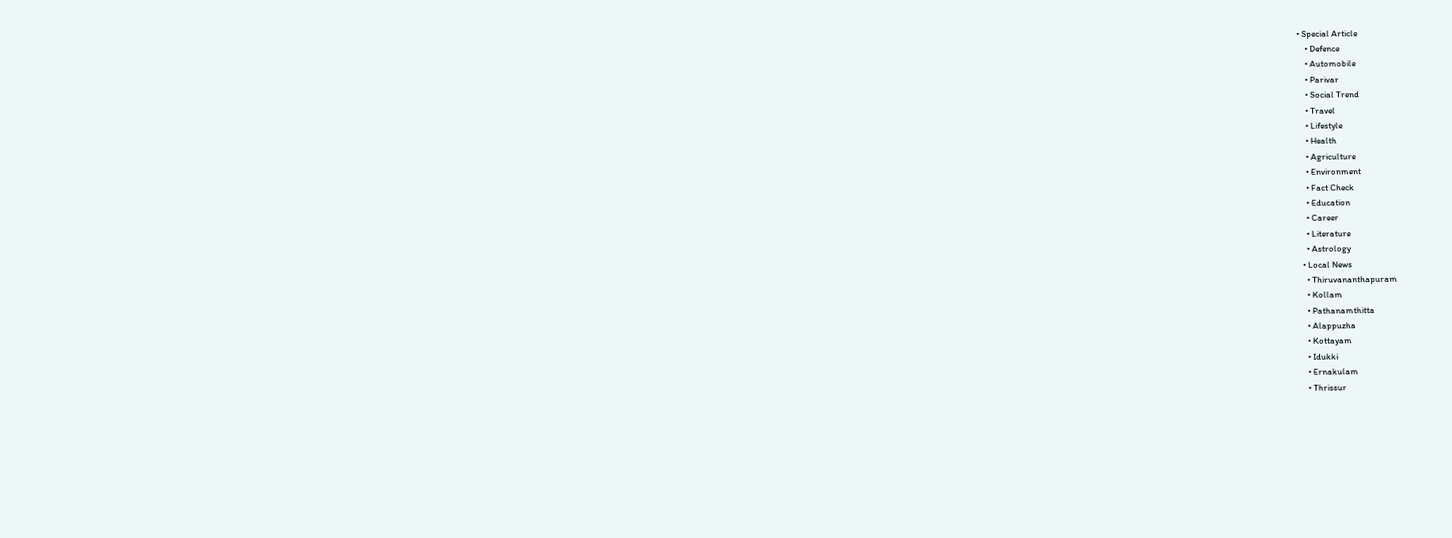• Special Article
    • Defence
    • Automobile
    • Parivar
    • Social Trend
    • Travel
    • Lifestyle
    • Health
    • Agriculture
    • Environment
    • Fact Check
    • Education
    • Career
    • Literature
    • Astrology
  • Local News
    • Thiruvananthapuram
    • Kollam
    • Pathanamthitta
    • Alappuzha
    • Kottayam
    • Idukki
    • Ernakulam
    • Thrissur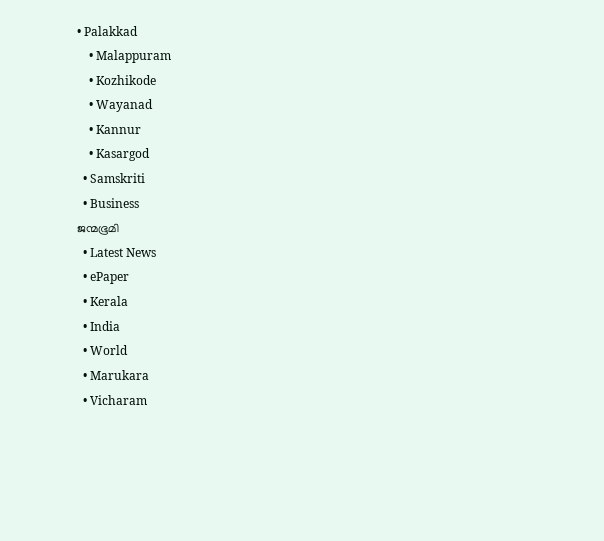• Palakkad
    • Malappuram
    • Kozhikode
    • Wayanad
    • Kannur
    • Kasargod
  • Samskriti
  • Business
ജന്മഭൂമി
  • Latest News
  • ePaper
  • Kerala
  • India
  • World
  • Marukara
  • Vicharam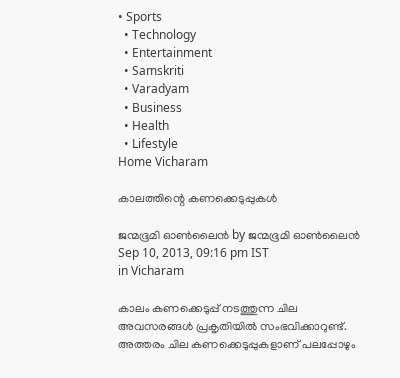• Sports
  • Technology
  • Entertainment
  • Samskriti
  • Varadyam
  • Business
  • Health
  • Lifestyle
Home Vicharam

കാലത്തിന്റെ കണക്കെടുപ്പുകള്‍

ജന്മഭൂമി ഓണ്‍ലൈന്‍ by ജന്മഭൂമി ഓണ്‍ലൈന്‍
Sep 10, 2013, 09:16 pm IST
in Vicharam

കാലം കണക്കെടുപ്പ്‌ നടത്തുന്ന ചില അവസരങ്ങള്‍ പ്രകൃതിയില്‍ സംഭവിക്കാറുണ്ട്‌. അത്തരം ചില കണക്കെടുപ്പുകളാണ്‌ പലപ്പോഴും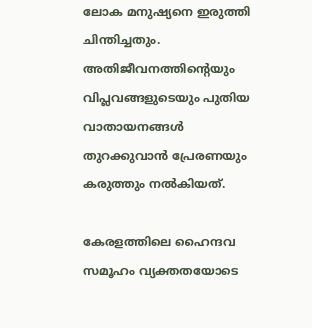ലോക മനുഷ്യനെ ഇരുത്തി ചിന്തിച്ചതും. അതിജീവനത്തിന്റെയും വിപ്ലവങ്ങളുടെയും പുതിയ വാതായനങ്ങള്‍ തുറക്കുവാന്‍ പ്രേരണയും കരുത്തും നല്‍കിയത്‌.

കേരളത്തിലെ ഹൈന്ദവ സമൂഹം വ്യക്തതയോടെ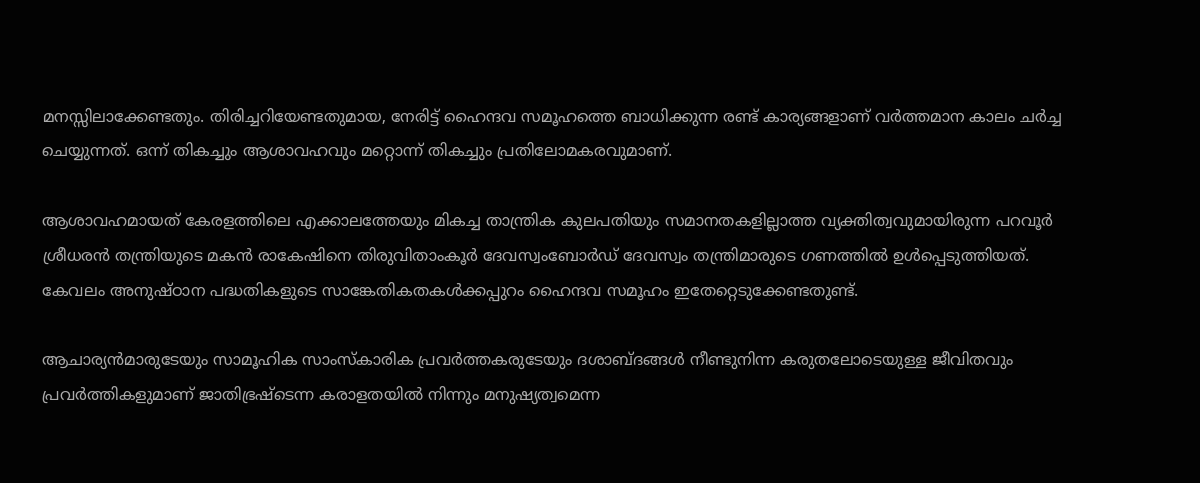മനസ്സിലാക്കേണ്ടതും. തിരിച്ചറിയേണ്ടതുമായ, നേരിട്ട്‌ ഹൈന്ദവ സമൂഹത്തെ ബാധിക്കുന്ന രണ്ട്‌ കാര്യങ്ങളാണ്‌ വര്‍ത്തമാന കാലം ചര്‍ച്ച ചെയ്യുന്നത്‌. ഒന്ന്‌ തികച്ചും ആശാവഹവും മറ്റൊന്ന്‌ തികച്ചും പ്രതിലോമകരവുമാണ്‌.

ആശാവഹമായത്‌ കേരളത്തിലെ എക്കാലത്തേയും മികച്ച താന്ത്രിക കുലപതിയും സമാനതകളില്ലാത്ത വ്യക്തിത്വവുമായിരുന്ന പറവൂര്‍ ശ്രീധരന്‍ തന്ത്രിയുടെ മകന്‍ രാകേഷിനെ തിരുവിതാംകൂര്‍ ദേവസ്വംബോര്‍ഡ്‌ ദേവസ്വം തന്ത്രിമാരുടെ ഗണത്തില്‍ ഉള്‍പ്പെടുത്തിയത്‌. കേവലം അനുഷ്ഠാന പദ്ധതികളുടെ സാങ്കേതികതകള്‍ക്കപ്പുറം ഹൈന്ദവ സമൂഹം ഇതേറ്റെടുക്കേണ്ടതുണ്ട്‌.

ആചാര്യന്‍മാരുടേയും സാമൂഹിക സാംസ്കാരിക പ്രവര്‍ത്തകരുടേയും ദശാബ്ദങ്ങള്‍ നീണ്ടുനിന്ന കരുതലോടെയുള്ള ജീവിതവും പ്രവര്‍ത്തികളുമാണ്‌ ജാതിഭ്രഷ്ടെന്ന കരാളതയില്‍ നിന്നും മനുഷ്യത്വമെന്ന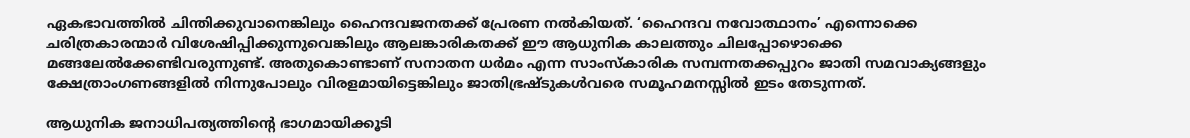ഏകഭാവത്തില്‍ ചിന്തിക്കുവാനെങ്കിലും ഹൈന്ദവജനതക്ക്‌ പ്രേരണ നല്‍കിയത്‌. ‘ഹൈന്ദവ നവോത്ഥാനം’ എന്നൊക്കെ ചരിത്രകാരന്മാര്‍ വിശേഷിപ്പിക്കുന്നുവെങ്കിലും ആലങ്കാരികതക്ക്‌ ഈ ആധുനിക കാലത്തും ചിലപ്പോഴൊക്കെ മങ്ങലേല്‍ക്കേണ്ടിവരുന്നുണ്ട്‌. അതുകൊണ്ടാണ്‌ സനാതന ധര്‍മം എന്ന സാംസ്കാരിക സമ്പന്നതക്കപ്പുറം ജാതി സമവാക്യങ്ങളും ക്ഷേത്രാംഗണങ്ങളില്‍ നിന്നുപോലും വിരളമായിട്ടെങ്കിലും ജാതിഭ്രഷ്ടുകള്‍വരെ സമൂഹമനസ്സില്‍ ഇടം തേടുന്നത്‌.

ആധുനിക ജനാധിപത്യത്തിന്റെ ഭാഗമായിക്കൂടി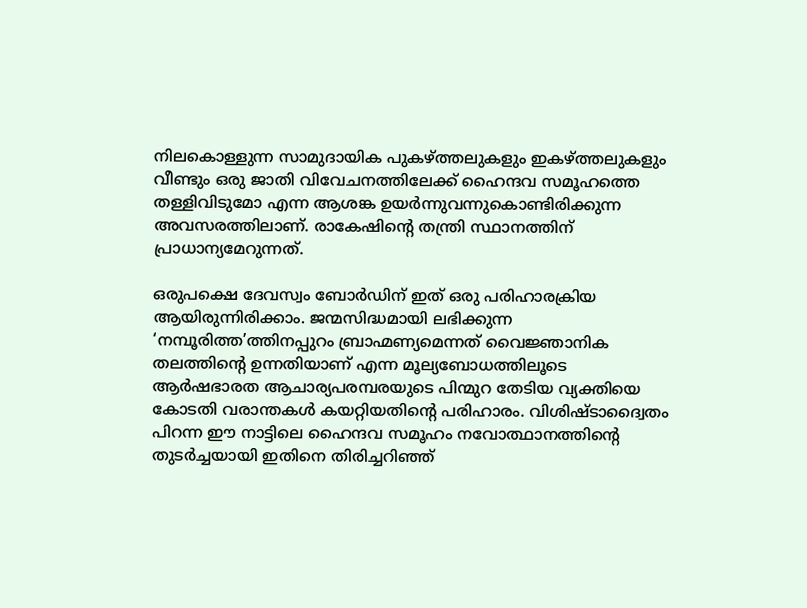നിലകൊള്ളുന്ന സാമുദായിക പുകഴ്‌ത്തലുകളും ഇകഴ്‌ത്തലുകളും വീണ്ടും ഒരു ജാതി വിവേചനത്തിലേക്ക്‌ ഹൈന്ദവ സമൂഹത്തെ തള്ളിവിടുമോ എന്ന ആശങ്ക ഉയര്‍ന്നുവന്നുകൊണ്ടിരിക്കുന്ന അവസരത്തിലാണ്‌. രാകേഷിന്റെ തന്ത്രി സ്ഥാനത്തിന്‌ പ്രാധാന്യമേറുന്നത്‌.

ഒരുപക്ഷെ ദേവസ്വം ബോര്‍ഡിന്‌ ഇത്‌ ഒരു പരിഹാരക്രിയ ആയിരുന്നിരിക്കാം. ജന്മസിദ്ധമായി ലഭിക്കുന്ന ‘നമ്പൂരിത്ത’ത്തിനപ്പുറം ബ്രാഹ്മണ്യമെന്നത്‌ വൈജ്ഞാനിക തലത്തിന്റെ ഉന്നതിയാണ്‌ എന്ന മൂല്യബോധത്തിലൂടെ ആര്‍ഷഭാരത ആചാര്യപരമ്പരയുടെ പിന്മുറ തേടിയ വ്യക്തിയെ കോടതി വരാന്തകള്‍ കയറ്റിയതിന്റെ പരിഹാരം. വിശിഷ്ടാദ്വൈതം പിറന്ന ഈ നാട്ടിലെ ഹൈന്ദവ സമൂഹം നവോത്ഥാനത്തിന്റെ തുടര്‍ച്ചയായി ഇതിനെ തിരിച്ചറിഞ്ഞ്‌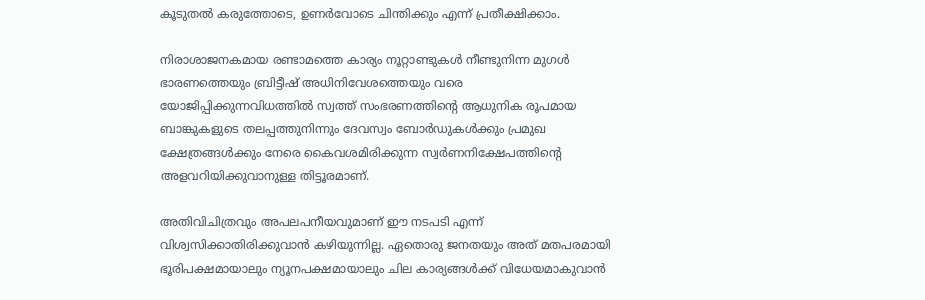കൂടുതല്‍ കരുത്തോടെ, ഉണര്‍വോടെ ചിന്തിക്കും എന്ന്‌ പ്രതീക്ഷിക്കാം.

നിരാശാജനകമായ രണ്ടാമത്തെ കാര്യം നൂറ്റാണ്ടുകള്‍ നീണ്ടുനിന്ന മുഗള്‍ ഭാരണത്തെയും ബ്രിട്ടീഷ്‌ അധിനിവേശത്തെയും വരെ യോജിപ്പിക്കുന്നവിധത്തില്‍ സ്വത്ത്‌ സംഭരണത്തിന്റെ ആധുനിക രൂപമായ ബാങ്കുകളുടെ തലപ്പത്തുനിന്നും ദേവസ്വം ബോര്‍ഡുകള്‍ക്കും പ്രമുഖ ക്ഷേത്രങ്ങള്‍ക്കും നേരെ കൈവശമിരിക്കുന്ന സ്വര്‍ണനിക്ഷേപത്തിന്റെ അളവറിയിക്കുവാനുള്ള തിട്ടൂരമാണ്‌.

അതിവിചിത്രവും അപലപനീയവുമാണ്‌ ഈ നടപടി എന്ന്‌ വിശ്വസിക്കാതിരിക്കുവാന്‍ കഴിയുന്നില്ല. ഏതൊരു ജനതയും അത്‌ മതപരമായി ഭൂരിപക്ഷമായാലും ന്യൂനപക്ഷമായാലും ചില കാര്യങ്ങള്‍ക്ക്‌ വിധേയമാകുവാന്‍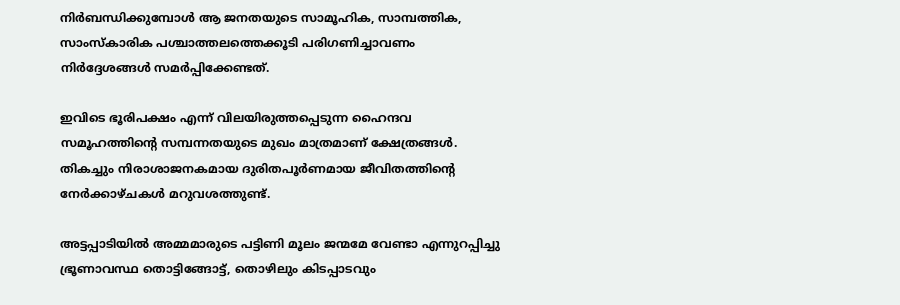നിര്‍ബന്ധിക്കുമ്പോള്‍ ആ ജനതയുടെ സാമൂഹിക, സാമ്പത്തിക, സാംസ്കാരിക പശ്ചാത്തലത്തെക്കൂടി പരിഗണിച്ചാവണം നിര്‍ദ്ദേശങ്ങള്‍ സമര്‍പ്പിക്കേണ്ടത്‌.

ഇവിടെ ഭൂരിപക്ഷം എന്ന്‌ വിലയിരുത്തപ്പെടുന്ന ഹൈന്ദവ സമൂഹത്തിന്റെ സമ്പന്നതയുടെ മുഖം മാത്രമാണ്‌ ക്ഷേത്രങ്ങള്‍. തികച്ചും നിരാശാജനകമായ ദുരിതപൂര്‍ണമായ ജീവിതത്തിന്റെ നേര്‍ക്കാഴ്ചകള്‍ മറുവശത്തുണ്ട്‌.

അട്ടപ്പാടിയില്‍ അമ്മമാരുടെ പട്ടിണി മൂലം ജന്മമേ വേണ്ടാ എന്നുറപ്പിച്ചു ഭ്രൂണാവസ്ഥ തൊട്ടിങ്ങോട്ട്‌, തൊഴിലും കിടപ്പാടവും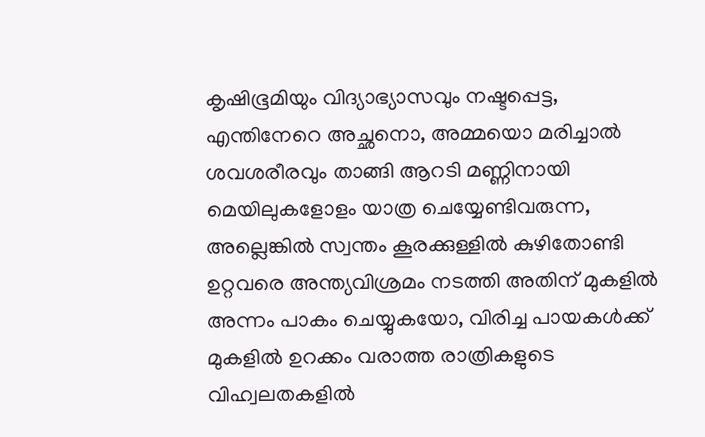കൃഷിഭൂമിയും വിദ്യാഭ്യാസവും നഷ്ടപ്പെട്ട, എന്തിനേറെ അച്ഛനൊ, അമ്മയൊ മരിച്ചാല്‍ ശവശരീരവും താങ്ങി ആറടി മണ്ണിനായി മെയിലുകളോളം യാത്ര ചെയ്യേണ്ടിവരുന്ന, അല്ലെങ്കില്‍ സ്വന്തം കൂരക്കുള്ളില്‍ കുഴിതോണ്ടി ഉറ്റവരെ അന്ത്യവിശ്രമം നടത്തി അതിന്‌ മുകളില്‍ അന്നം പാകം ചെയ്യുകയോ, വിരിച്ച പായകള്‍ക്ക്‌ മുകളില്‍ ഉറക്കം വരാത്ത രാത്രികളുടെ വിഹ്വലതകളില്‍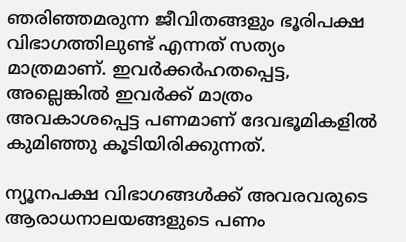ഞരിഞ്ഞമരുന്ന ജീവിതങ്ങളും ഭൂരിപക്ഷ വിഭാഗത്തിലുണ്ട്‌ എന്നത്‌ സത്യം മാത്രമാണ്‌. ഇവര്‍ക്കര്‍ഹതപ്പെട്ട, അല്ലെങ്കില്‍ ഇവര്‍ക്ക്‌ മാത്രം അവകാശപ്പെട്ട പണമാണ്‌ ദേവഭൂമികളില്‍ കുമിഞ്ഞു കൂടിയിരിക്കുന്നത്‌.

ന്യൂനപക്ഷ വിഭാഗങ്ങള്‍ക്ക്‌ അവരവരുടെ ആരാധനാലയങ്ങളുടെ പണം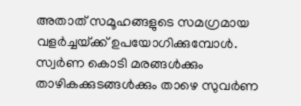അതാത്‌ സമൂഹങ്ങളുടെ സമഗ്രമായ വളര്‍ച്ചയ്‌ക്ക്‌ ഉപയോഗിക്കുമ്പോള്‍. സ്വര്‍ണ കൊടി മരങ്ങള്‍ക്കും താഴികക്കുടങ്ങള്‍ക്കും താഴെ സുവര്‍ണ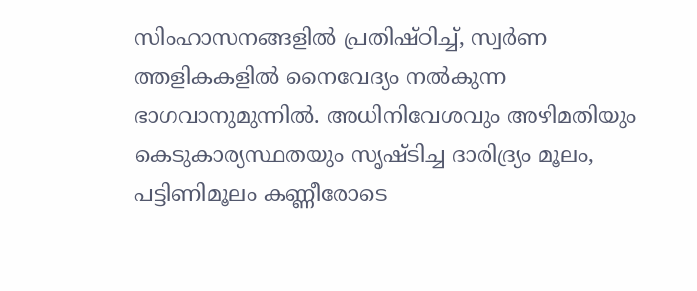സിംഹാസനങ്ങളില്‍ പ്രതിഷ്ഠിച്ച്‌, സ്വര്‍ണ ത്തളികകളില്‍ നൈവേദ്യം നല്‍കുന്ന ഭാഗവാനുമുന്നില്‍. അധിനിവേശവും അഴിമതിയും കെടുകാര്യസ്ഥതയും സൃഷ്ടിച്ച ദാരിദ്ര്യം മൂലം, പട്ടിണിമൂലം കണ്ണീരോടെ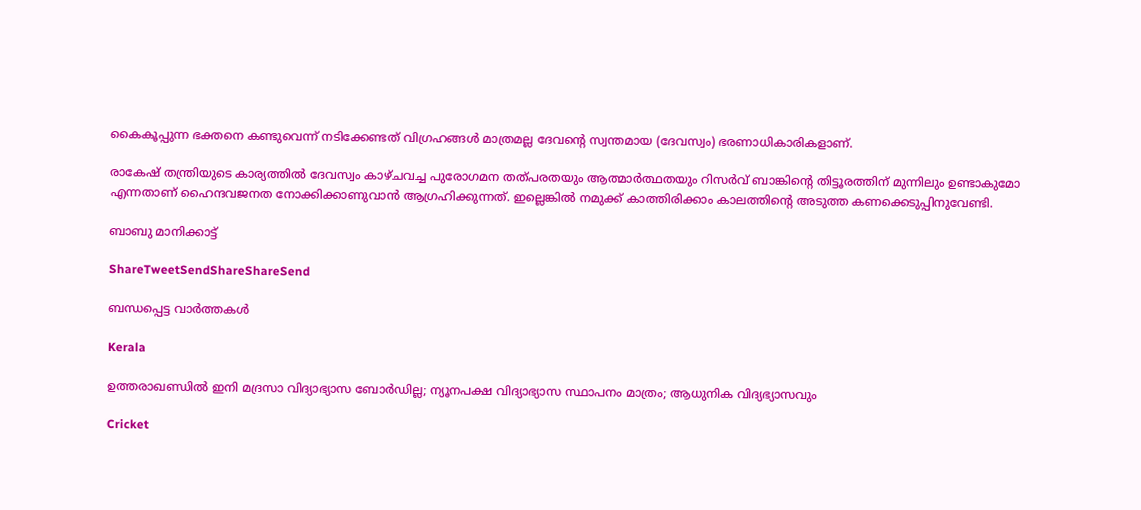കൈകൂപ്പുന്ന ഭക്തനെ കണ്ടുവെന്ന്‌ നടിക്കേണ്ടത്‌ വിഗ്രഹങ്ങള്‍ മാത്രമല്ല ദേവന്റെ സ്വന്തമായ (ദേവസ്വം) ഭരണാധികാരികളാണ്‌.

രാകേഷ്‌ തന്ത്രിയുടെ കാര്യത്തില്‍ ദേവസ്വം കാഴ്ചവച്ച പുരോഗമന തത്പരതയും ആത്മാര്‍ത്ഥതയും റിസര്‍വ്‌ ബാങ്കിന്റെ തിട്ടൂരത്തിന്‌ മുന്നിലും ഉണ്ടാകുമോ എന്നതാണ്‌ ഹൈന്ദവജനത നോക്കിക്കാണുവാന്‍ ആഗ്രഹിക്കുന്നത്‌. ഇല്ലെങ്കില്‍ നമുക്ക്‌ കാത്തിരിക്കാം കാലത്തിന്റെ അടുത്ത കണക്കെടുപ്പിനുവേണ്ടി.

ബാബു മാനിക്കാട്ട്‌

ShareTweetSendShareShareSend

ബന്ധപ്പെട്ട വാര്‍ത്തകള്‍

Kerala

ഉത്തരാഖണ്ഡിൽ ഇനി മദ്രസാ വിദ്യാഭ്യാസ ബോർഡില്ല; ന്യൂനപക്ഷ വിദ്യാഭ്യാസ സ്ഥാപനം മാത്രം; ആധുനിക വിദ്യഭ്യാസവും

Cricket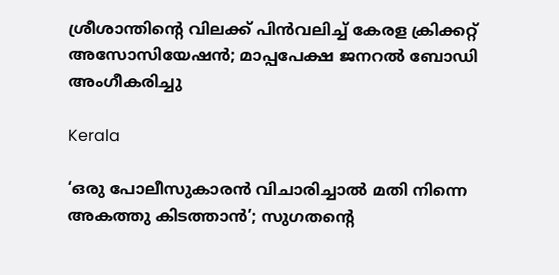ശ്രീശാന്തിന്റെ വിലക്ക് പിൻവലിച്ച് കേരള ക്രിക്കറ്റ് അസോസിയേഷൻ; മാപ്പപേക്ഷ ജനറൽ ബോഡി അംഗീകരിച്ചു

Kerala

‘ഒരു പോലീസുകാരൻ വിചാരിച്ചാൽ മതി നിന്നെ അകത്തു കിടത്താൻ’; സുഗതന്റെ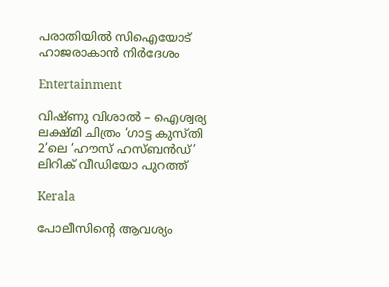പരാതിയിൽ സിഐയോട് ഹാജരാകാൻ നിർദേശം

Entertainment

വിഷ്ണു വിശാൽ – ഐശ്വര്യ ലക്ഷ്മി ചിത്രം ‘ഗാട്ട കുസ്തി 2’ലെ ‘ഹൗസ് ഹസ്ബൻഡ്’ ലിറിക് വീഡിയോ പുറത്ത്

Kerala

പോലീസിന്റെ ആവശ്യം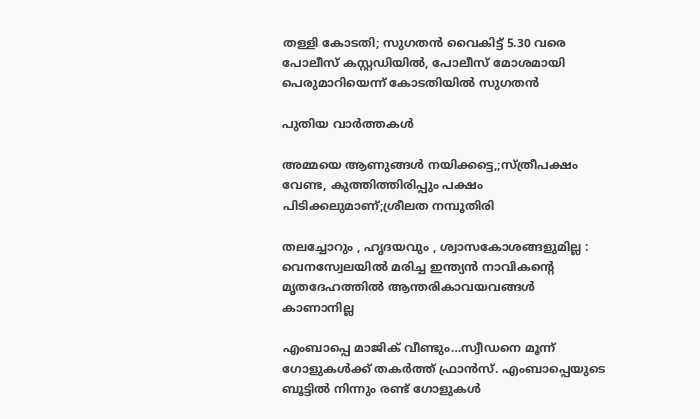തള്ളി കോടതി; സുഗതൻ വൈകിട്ട് 5.30 വരെ പോലീസ് കസ്റ്റഡിയിൽ, പോലീസ് മോശമായി പെരുമാറിയെന്ന് കോടതിയിൽ സുഗതൻ

പുതിയ വാര്‍ത്തകള്‍

അമ്മയെ ആണുങ്ങൾ നയിക്കട്ടെ,;സ്ത്രീപക്ഷം വേണ്ട, കുത്തിത്തിരിപ്പും പക്ഷം പിടിക്കലുമാണ്;ശ്രീലത നമ്പൂതിരി

തലച്ചോറും , ഹൃദയവും , ശ്വാസകോശങ്ങളുമില്ല : വെനസ്വേലയിൽ മരിച്ച ഇന്ത്യൻ നാവികന്റെ മൃതദേഹത്തിൽ ആന്തരികാവയവങ്ങൾ കാണാനില്ല

എംബാപ്പെ മാജിക് വീണ്ടും…സ്വീഡനെ മൂന്ന് ഗോളുകള്‍ക്ക് തകര്‍ത്ത് ഫ്രാന്‍സ്. എംബാപ്പെയുടെ ബൂട്ടില്‍ നിന്നും രണ്ട് ഗോളുകള്‍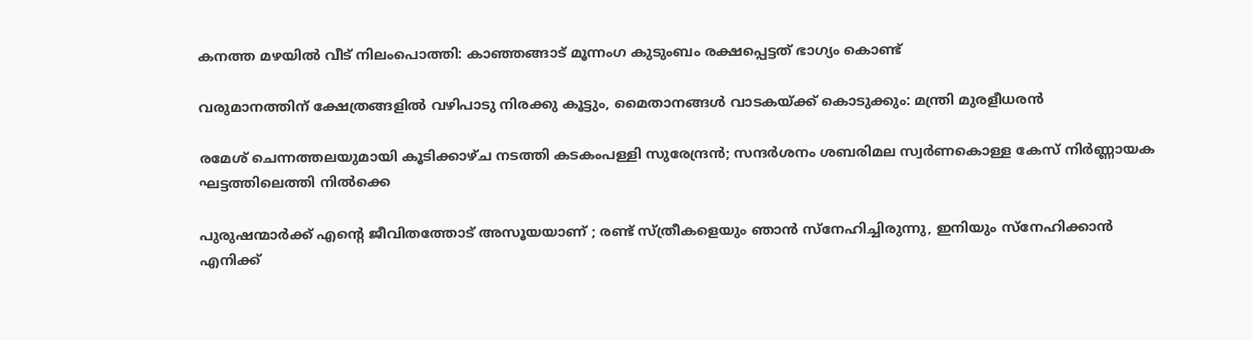കനത്ത മഴയില്‍ വീട് നിലംപൊത്തി: കാഞ്ഞങ്ങാട് മൂന്നംഗ കുടുംബം രക്ഷപ്പെട്ടത് ഭാഗ്യം കൊണ്ട്

വരുമാനത്തിന് ക്ഷേത്രങ്ങളിൽ വഴിപാടു നിരക്കു കൂട്ടും, മൈതാനങ്ങൾ വാടകയ്‌ക്ക് കൊടുക്കും: മന്ത്രി മുരളീധരൻ

രമേശ് ചെന്നത്തലയുമായി കൂടിക്കാഴ്ച നടത്തി കടകംപള്ളി സുരേന്ദ്രൻ; സന്ദർശനം ശബരിമല സ്വർണകൊള്ള കേസ് നിർണ്ണായക ഘട്ടത്തിലെത്തി നിൽക്കെ

പുരുഷന്മാർക്ക് എന്റെ ജീവിതത്തോട് അസൂയയാണ് ; രണ്ട് സ്ത്രീകളെയും ഞാൻ സ്നേഹിച്ചിരുന്നു, ഇനിയും സ്നേഹിക്കാൻ എനിക്ക്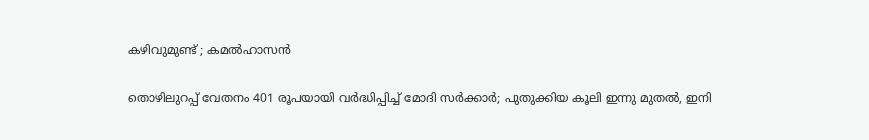കഴിവുമുണ്ട് ; കമൽഹാസൻ

തൊഴിലുറപ്പ് വേതനം 401 രൂപയായി വർദ്ധിപ്പിച്ച് മോദി സർക്കാർ; പുതുക്കിയ കൂലി ഇന്നു മുതൽ, ഇനി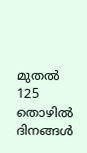മുതൽ 125 തൊഴിൽ ദിനങ്ങൾ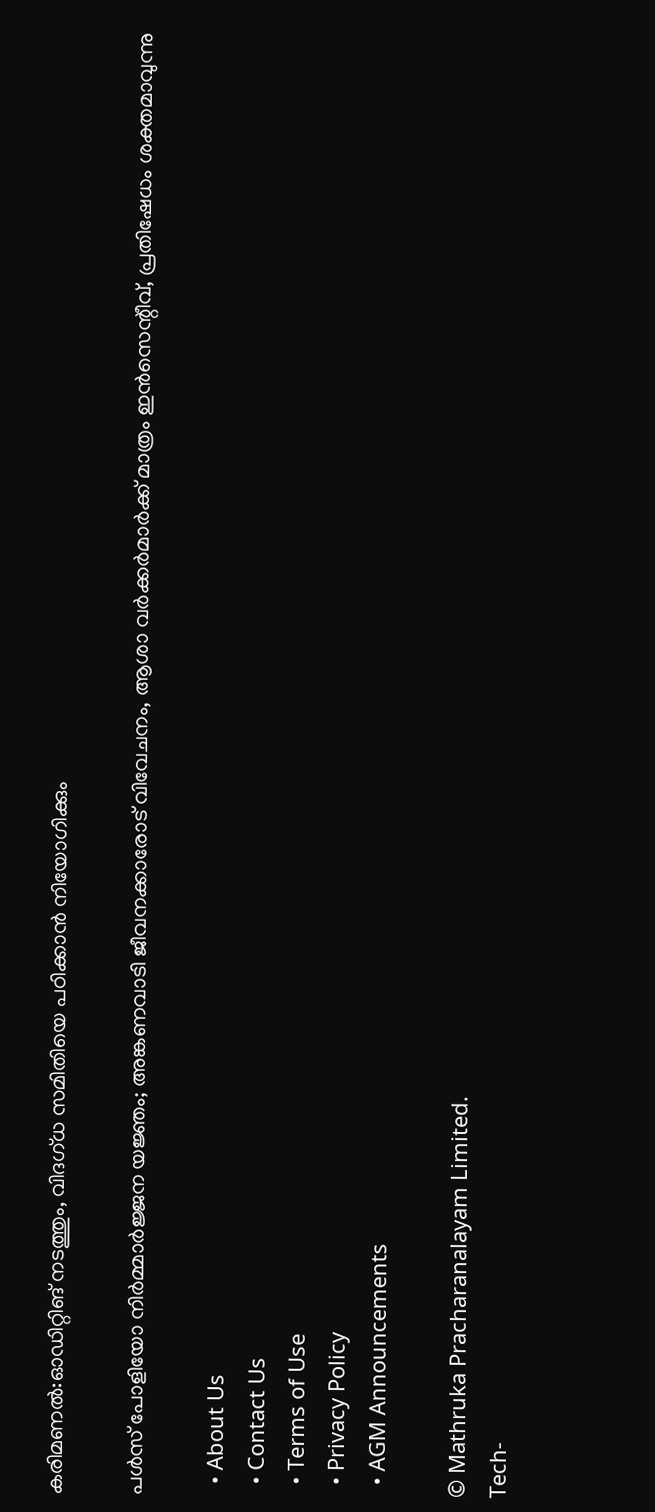കരിമണൽ:ഓഡിറ്റിങ് നടത്തും, വിദഗ്ധ സമിതിയെ പഠിക്കാൻ നിയോഗിക്കും

പള്‍സ് പോളിയോ നിര്‍മ്മാര്‍ജ്ജന യജ്ഞം; അങ്കണവാടി ജീവനക്കാരോട് വിവേചനം, ആശാ വര്‍ക്കര്‍മാര്‍ക്ക് മാത്രം ഇന്‍സെന്റീവ്, പ്രതിഷേധം ശക്തമാവുന്നു

  • About Us
  • Contact Us
  • Terms of Use
  • Privacy Policy
  • AGM Announcements

© Mathruka Pracharanalayam Limited.
Tech-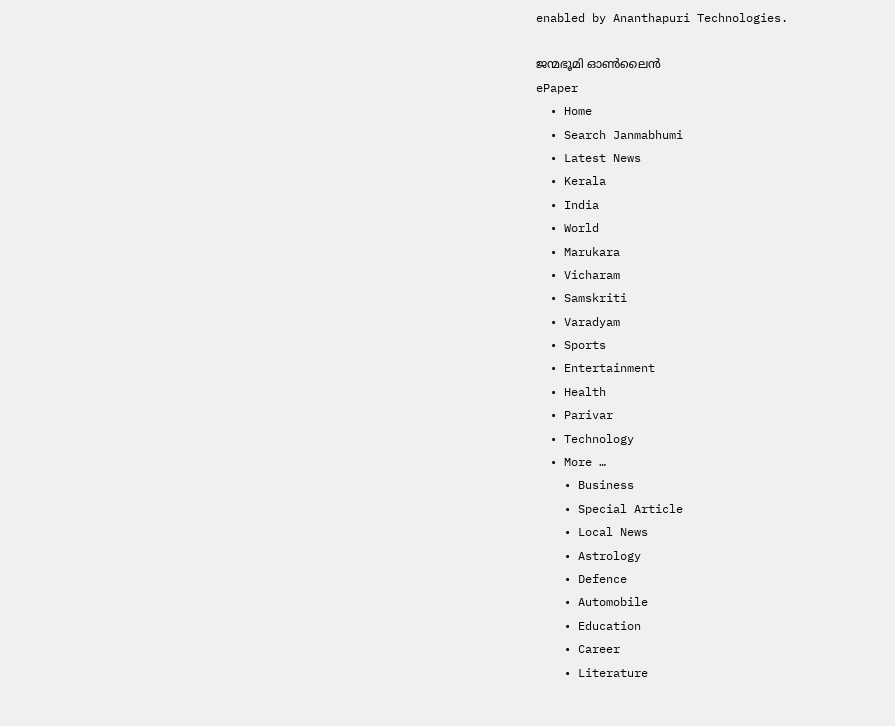enabled by Ananthapuri Technologies.

ജന്മഭൂമി ഓണ്‍ലൈന്‍
ePaper
  • Home
  • Search Janmabhumi
  • Latest News
  • Kerala
  • India
  • World
  • Marukara
  • Vicharam
  • Samskriti
  • Varadyam
  • Sports
  • Entertainment
  • Health
  • Parivar
  • Technology
  • More …
    • Business
    • Special Article
    • Local News
    • Astrology
    • Defence
    • Automobile
    • Education
    • Career
    • Literature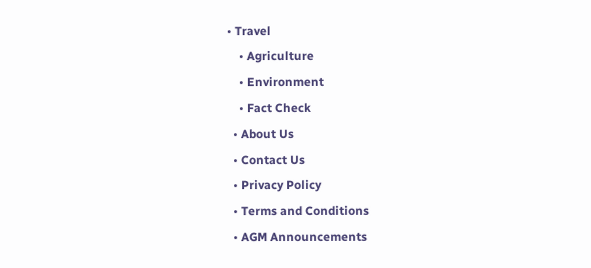• Travel
    • Agriculture
    • Environment
    • Fact Check
  • About Us
  • Contact Us
  • Privacy Policy
  • Terms and Conditions
  • AGM Announcements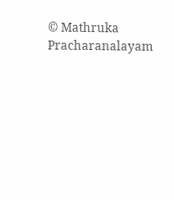© Mathruka Pracharanalayam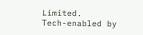Limited.
Tech-enabled by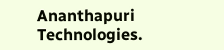Ananthapuri Technologies.